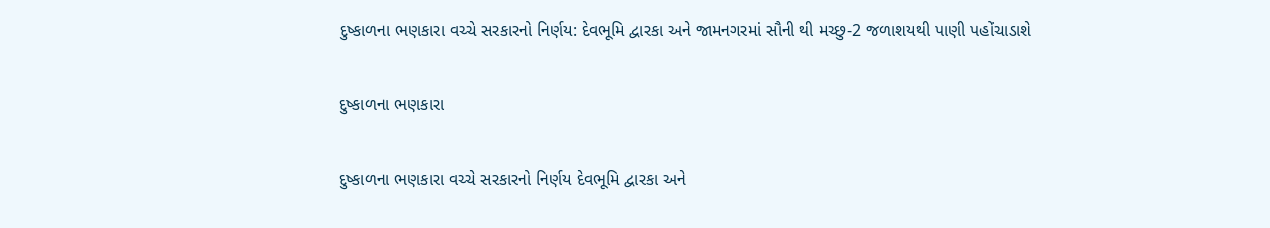દુષ્કાળના ભણકારા વચ્ચે સરકારનો નિર્ણય: દેવભૂમિ દ્વારકા અને જામનગરમાં સૌની થી મચ્છુ-2 જળાશયથી પાણી પહોંચાડાશે

દુષ્કાળના ભણકારા

દુષ્કાળના ભણકારા વચ્ચે સરકારનો નિર્ણય દેવભૂમિ દ્વારકા અને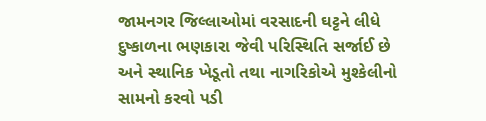જામનગર જિલ્લાઓમાં વરસાદની ઘટ્ટને લીધે દુષ્કાળના ભણકારા જેવી પરિસ્થિતિ સર્જાઈ છે અને સ્થાનિક ખેડૂતો તથા નાગરિકોએ મુશ્કેલીનો સામનો કરવો પડી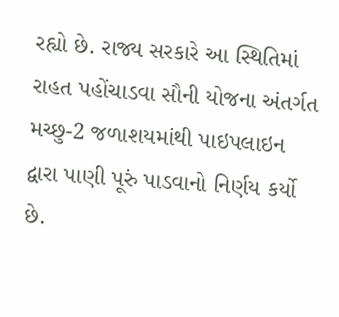રહ્યો છે. રાજ્ય સરકારે આ સ્થિતિમાં રાહત પહોંચાડવા સૌની યોજના અંતર્ગત મચ્છુ-2 જળાશયમાંથી પાઇપલાઇન દ્વારા પાણી પૂરું પાડવાનો નિર્ણય કર્યો છે.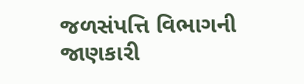જળસંપત્તિ વિભાગની જાણકારી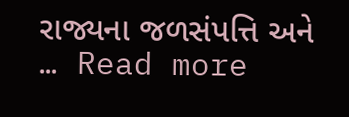રાજ્યના જળસંપત્તિ અને … Read more